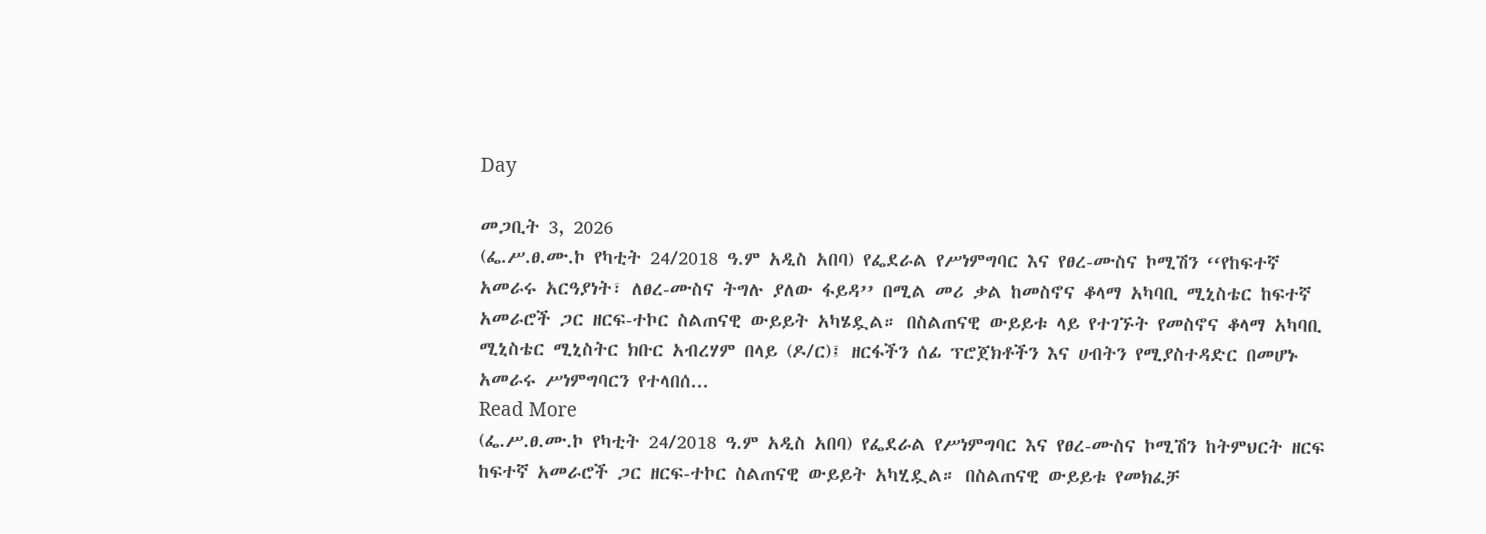Day

መጋቢት 3, 2026
(ፌ.ሥ.ፀ.ሙ.ኮ የካቲት 24/2018 ዓ.ም አዲስ አበባ) የፌደራል የሥነምግባር እና የፀረ-ሙስና ኮሚሽን ‘‘የከፍተኛ አመራሩ አርዓያነት፣ ለፀረ-ሙስና ትግሉ ያለው ፋይዳ’’ በሚል መሪ ቃል ከመስኖና ቆላማ አካባቢ ሚኒስቴር ከፍተኛ አመራሮች ጋር ዘርፍ-ተኮር ስልጠናዊ ውይይት አካሄዷል። በስልጠናዊ ውይይቱ ላይ የተገኙት የመስኖና ቆላማ አካባቢ ሚኒስቴር ሚኒስትር ክቡር አብረሃም በላይ (ዶ/ር)፤ ዘርፋችን ሰፊ ፕሮጀክቶችን እና ሀብትን የሚያስተዳድር በመሆኑ አመራሩ ሥነምግባርን የተላበሰ...
Read More
(ፌ.ሥ.ፀ.ሙ.ኮ የካቲት 24/2018 ዓ.ም አዲስ አበባ) የፌደራል የሥነምግባር እና የፀረ-ሙስና ኮሚሽን ከትምህርት ዘርፍ ከፍተኛ አመራሮች ጋር ዘርፍ-ተኮር ስልጠናዊ ውይይት አካሂዷል። በስልጠናዊ ውይይቱ የመክፈቻ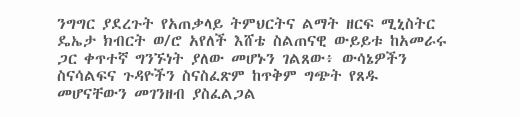ንግግር ያደረጉት የአጠቃላይ ትምህርትና ልማት ዘርፍ ሚኒስትር ዴኤታ ክብርት ወ/ሮ አየለች እሸቴ ስልጠናዊ ውይይቱ ከአመራሩ ጋር ቀጥተኛ ግንኙነት ያለው መሆኑን ገልጸው፥ ውሳኔዎችን ስናሳልፍና ጉዳዮችን ስናስፈጽም ከጥቅም ግጭት የጸዱ መሆናቸውን መገንዘብ ያስፈልጋል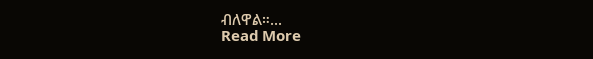ብለዋል።...
Read More